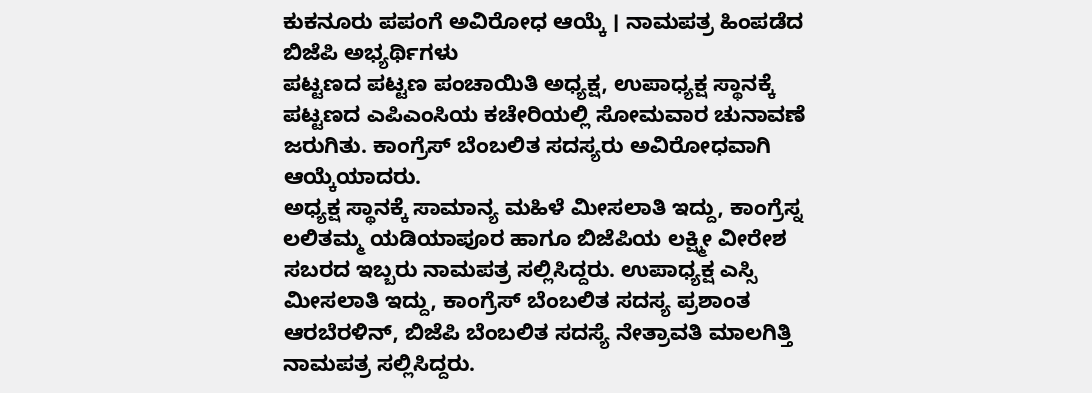ಕುಕನೂರು ಪಪಂಗೆ ಅವಿರೋಧ ಆಯ್ಕೆ । ನಾಮಪತ್ರ ಹಿಂಪಡೆದ ಬಿಜೆಪಿ ಅಭ್ಯರ್ಥಿಗಳು
ಪಟ್ಟಣದ ಪಟ್ಟಣ ಪಂಚಾಯಿತಿ ಅಧ್ಯಕ್ಷ, ಉಪಾಧ್ಯಕ್ಷ ಸ್ಥಾನಕ್ಕೆ ಪಟ್ಟಣದ ಎಪಿಎಂಸಿಯ ಕಚೇರಿಯಲ್ಲಿ ಸೋಮವಾರ ಚುನಾವಣೆ ಜರುಗಿತು. ಕಾಂಗ್ರೆಸ್ ಬೆಂಬಲಿತ ಸದಸ್ಯರು ಅವಿರೋಧವಾಗಿ ಆಯ್ಕೆಯಾದರು.
ಅಧ್ಯಕ್ಷ ಸ್ಥಾನಕ್ಕೆ ಸಾಮಾನ್ಯ ಮಹಿಳೆ ಮೀಸಲಾತಿ ಇದ್ದು, ಕಾಂಗ್ರೆಸ್ನ ಲಲಿತಮ್ಮ ಯಡಿಯಾಪೂರ ಹಾಗೂ ಬಿಜೆಪಿಯ ಲಕ್ಷ್ಮೀ ವೀರೇಶ ಸಬರದ ಇಬ್ಬರು ನಾಮಪತ್ರ ಸಲ್ಲಿಸಿದ್ದರು. ಉಪಾಧ್ಯಕ್ಷ ಎಸ್ಸಿ ಮೀಸಲಾತಿ ಇದ್ದು, ಕಾಂಗ್ರೆಸ್ ಬೆಂಬಲಿತ ಸದಸ್ಯ ಪ್ರಶಾಂತ ಆರಬೆರಳಿನ್, ಬಿಜೆಪಿ ಬೆಂಬಲಿತ ಸದಸ್ಯೆ ನೇತ್ರಾವತಿ ಮಾಲಗಿತ್ತಿ ನಾಮಪತ್ರ ಸಲ್ಲಿಸಿದ್ದರು.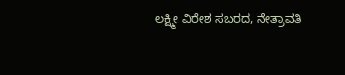ಲಕ್ಷ್ಮೀ ವಿರೇಶ ಸಬರದ, ನೇತ್ರಾವತಿ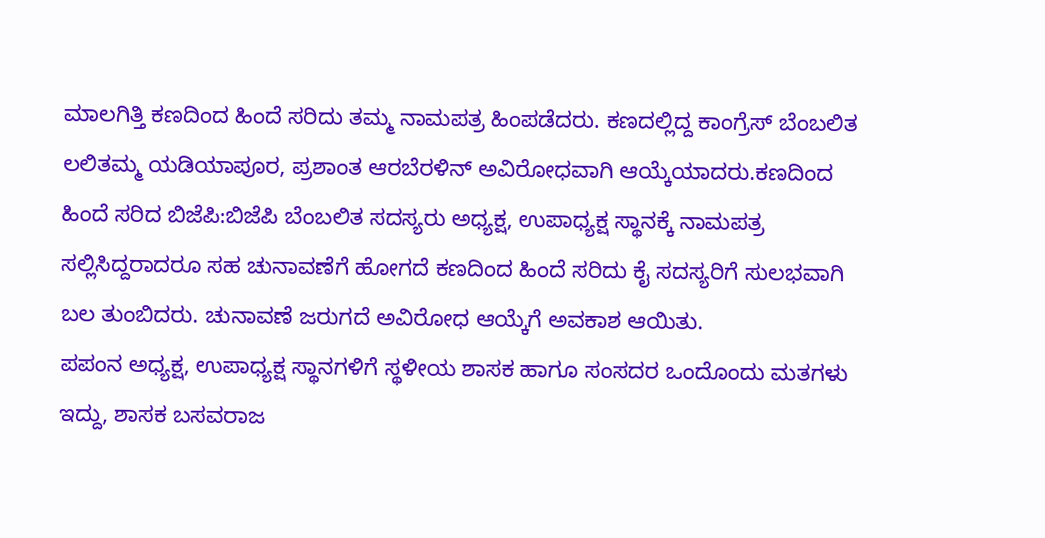ಮಾಲಗಿತ್ತಿ ಕಣದಿಂದ ಹಿಂದೆ ಸರಿದು ತಮ್ಮ ನಾಮಪತ್ರ ಹಿಂಪಡೆದರು. ಕಣದಲ್ಲಿದ್ದ ಕಾಂಗ್ರೆಸ್ ಬೆಂಬಲಿತ ಲಲಿತಮ್ಮ ಯಡಿಯಾಪೂರ, ಪ್ರಶಾಂತ ಆರಬೆರಳಿನ್ ಅವಿರೋಧವಾಗಿ ಆಯ್ಕೆಯಾದರು.ಕಣದಿಂದ ಹಿಂದೆ ಸರಿದ ಬಿಜೆಪಿ:ಬಿಜೆಪಿ ಬೆಂಬಲಿತ ಸದಸ್ಯರು ಅಧ್ಯಕ್ಷ, ಉಪಾಧ್ಯಕ್ಷ ಸ್ಥಾನಕ್ಕೆ ನಾಮಪತ್ರ ಸಲ್ಲಿಸಿದ್ದರಾದರೂ ಸಹ ಚುನಾವಣೆಗೆ ಹೋಗದೆ ಕಣದಿಂದ ಹಿಂದೆ ಸರಿದು ಕೈ ಸದಸ್ಯರಿಗೆ ಸುಲಭವಾಗಿ ಬಲ ತುಂಬಿದರು. ಚುನಾವಣೆ ಜರುಗದೆ ಅವಿರೋಧ ಆಯ್ಕೆಗೆ ಅವಕಾಶ ಆಯಿತು.
ಪಪಂನ ಅಧ್ಯಕ್ಷ, ಉಪಾಧ್ಯಕ್ಷ ಸ್ಥಾನಗಳಿಗೆ ಸ್ಥಳೀಯ ಶಾಸಕ ಹಾಗೂ ಸಂಸದರ ಒಂದೊಂದು ಮತಗಳು ಇದ್ದು, ಶಾಸಕ ಬಸವರಾಜ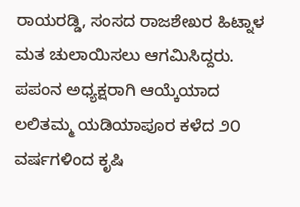ರಾಯರಡ್ಡಿ, ಸಂಸದ ರಾಜಶೇಖರ ಹಿಟ್ನಾಳ ಮತ ಚುಲಾಯಿಸಲು ಆಗಮಿಸಿದ್ದರು.
ಪಪಂನ ಅಧ್ಯಕ್ಷರಾಗಿ ಆಯ್ಕೆಯಾದ ಲಲಿತಮ್ಮ ಯಡಿಯಾಪೂರ ಕಳೆದ ೨೦ ವರ್ಷಗಳಿಂದ ಕೃಷಿ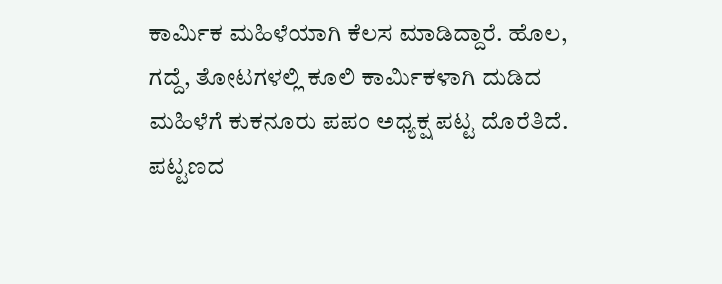ಕಾರ್ಮಿಕ ಮಹಿಳೆಯಾಗಿ ಕೆಲಸ ಮಾಡಿದ್ದಾರೆ. ಹೊಲ, ಗದ್ದೆ, ತೋಟಗಳಲ್ಲಿ ಕೂಲಿ ಕಾರ್ಮಿಕಳಾಗಿ ದುಡಿದ ಮಹಿಳೆಗೆ ಕುಕನೂರು ಪಪಂ ಅಧ್ಯಕ್ಷ ಪಟ್ಟ ದೊರೆತಿದೆ.
ಪಟ್ಟಣದ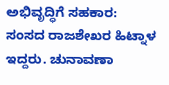ಅಭಿವೃದ್ಧಿಗೆ ಸಹಕಾರ:
ಸಂಸದ ರಾಜಶೇಖರ ಹಿಟ್ನಾಳ ಇದ್ದರು. ಚುನಾವಣಾ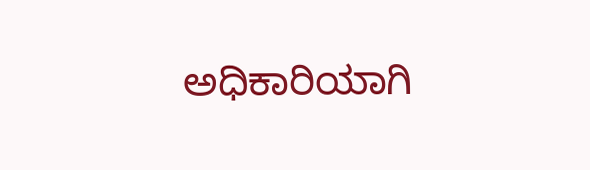ಅಧಿಕಾರಿಯಾಗಿ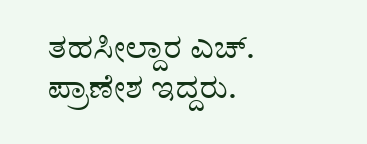ತಹಸೀಲ್ದಾರ ಎಚ್. ಪ್ರಾಣೇಶ ಇದ್ದರು.